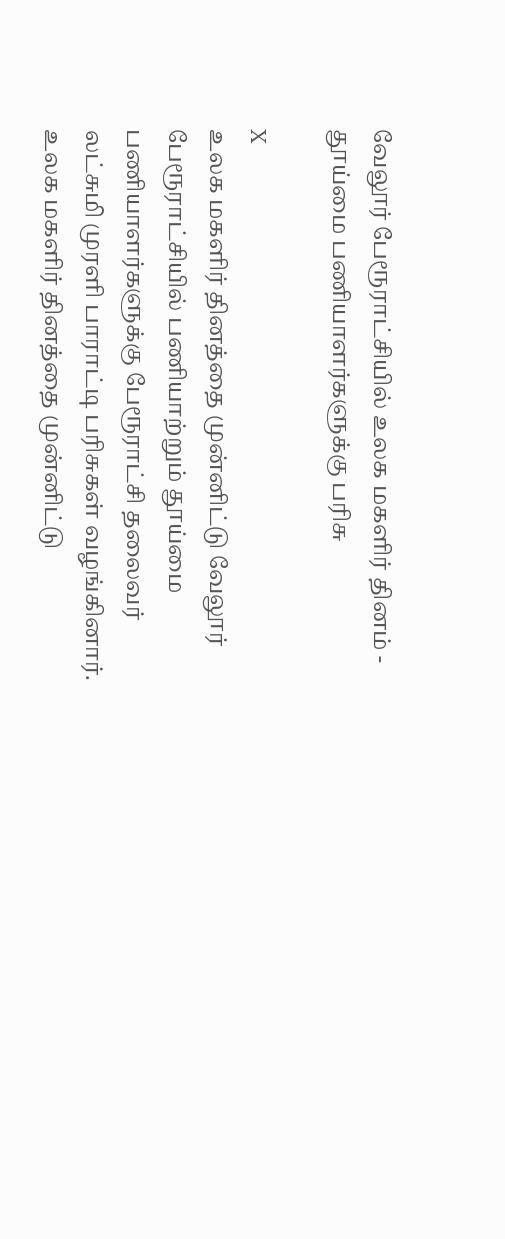வேலூர் பேரூராட்சியில் உலக மகளிர் தினம் - தூய்மை பணியாளர்களுக்கு பரிசு

X
உலக மகளிர் தினத்தை முன்னிட்டு வேலூர் பேரூராட்சியில் பணியாற்றும் தூய்மை பணியாளர்களுக்கு பேரூராட்சி தலைவர் லட்சுமி முரளி பாராட்டி பரிசுகள் வழங்கினார்.
உலக மகளிர் தினத்தை முன்னிட்டு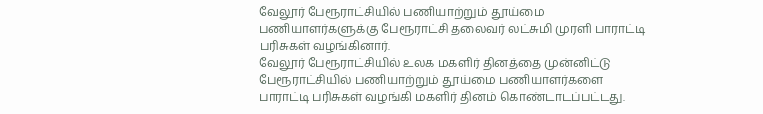வேலூர் பேரூராட்சியில் பணியாற்றும் தூய்மை பணியாளர்களுக்கு பேரூராட்சி தலைவர் லட்சுமி முரளி பாராட்டி பரிசுகள் வழங்கினார்.
வேலூர் பேரூராட்சியில் உலக மகளிர் தினத்தை முன்னிட்டு பேரூராட்சியில் பணியாற்றும் தூய்மை பணியாளர்களை பாராட்டி பரிசுகள் வழங்கி மகளிர் தினம் கொண்டாடப்பட்டது.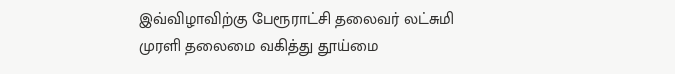இவ்விழாவிற்கு பேரூராட்சி தலைவர் லட்சுமி முரளி தலைமை வகித்து தூய்மை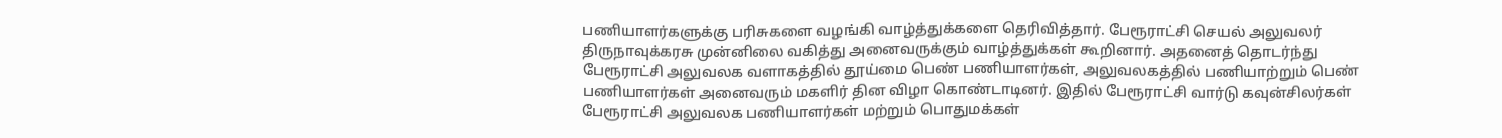பணியாளர்களுக்கு பரிசுகளை வழங்கி வாழ்த்துக்களை தெரிவித்தார். பேரூராட்சி செயல் அலுவலர் திருநாவுக்கரசு முன்னிலை வகித்து அனைவருக்கும் வாழ்த்துக்கள் கூறினார். அதனைத் தொடர்ந்து பேரூராட்சி அலுவலக வளாகத்தில் தூய்மை பெண் பணியாளர்கள், அலுவலகத்தில் பணியாற்றும் பெண் பணியாளர்கள் அனைவரும் மகளிர் தின விழா கொண்டாடினர். இதில் பேரூராட்சி வார்டு கவுன்சிலர்கள் பேரூராட்சி அலுவலக பணியாளர்கள் மற்றும் பொதுமக்கள்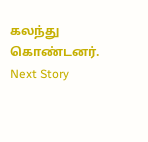கலந்து கொண்டனர்.
Next Story